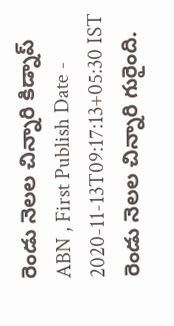రెండు నెలల చిన్నారి కిడ్నాప్
ABN , First Publish Date - 2020-11-13T09:17:13+05:30 IST
రెండు నెలల చిన్నారి గురైంది.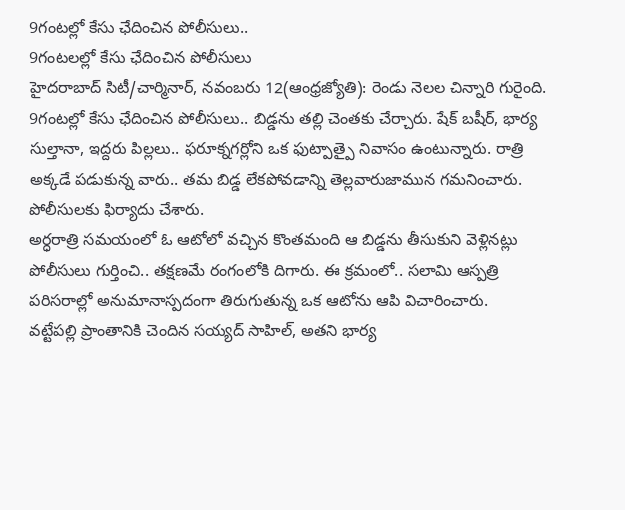9గంటల్లో కేసు ఛేదించిన పోలీసులు..
9గంటలల్లో కేసు ఛేదించిన పోలీసులు
హైదరాబాద్ సిటీ/చార్మినార్, నవంబరు 12(ఆంధ్రజ్యోతి): రెండు నెలల చిన్నారి గురైంది. 9గంటల్లో కేసు ఛేదించిన పోలీసులు.. బిడ్డను తల్లి చెంతకు చేర్చారు. షేక్ బషీర్, భార్య సుల్తానా, ఇద్దరు పిల్లలు.. ఫరూక్నగర్లోని ఒక ఫుట్పాత్పై నివాసం ఉంటున్నారు. రాత్రి అక్కడే పడుకున్న వారు.. తమ బిడ్డ లేకపోవడాన్ని తెల్లవారుజామున గమనించారు. పోలీసులకు ఫిర్యాదు చేశారు.
అర్ధరాత్రి సమయంలో ఓ ఆటోలో వచ్చిన కొంతమంది ఆ బిడ్డను తీసుకుని వెళ్లినట్లు పోలీసులు గుర్తించి.. తక్షణమే రంగంలోకి దిగారు. ఈ క్రమంలో.. సలామి ఆస్పత్రి పరిసరాల్లో అనుమానాస్పదంగా తిరుగుతున్న ఒక ఆటోను ఆపి విచారించారు.
వట్టేపల్లి ప్రాంతానికి చెందిన సయ్యద్ సాహిల్, అతని భార్య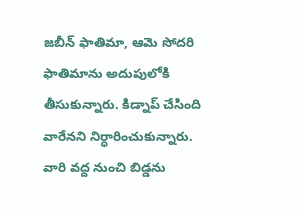జబీన్ ఫాతిమా, ఆమె సోదరి ఫాతిమాను అదుపులోకి తీసుకున్నారు. కిడ్నాప్ చేసింది వారేనని నిర్ధారించుకున్నారు. వారి వద్ద నుంచి బిడ్డను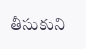తీసుకుని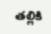తల్లికి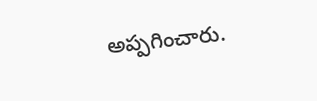అప్పగించారు.